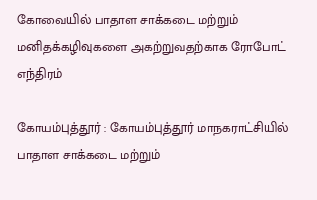கோவை‌யில்‌ பாதாள சாக்கடை மற்றும்‌ மனிதக்கழிவுகளை அகற்றுவதற்காக ரோபோட்‌ எந்திரம்

கோயம்புத்தூர்‌ : கோயம்புத்தூர்‌ மாநகராட்சியில்‌ பாதாள சாக்கடை மற்றும்‌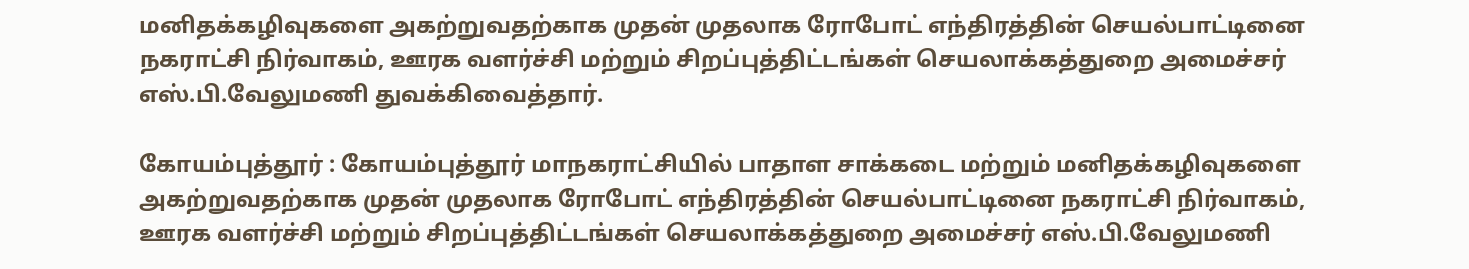மனிதக்கழிவுகளை அகற்றுவதற்காக முதன்‌ முதலாக ரோபோட்‌ எந்திரத்தின்‌ செயல்பாட்டினை நகராட்சி நிர்வாகம்‌, ஊரக வளர்ச்சி மற்றும்‌ சிறப்புத்திட்டங்கள்‌ செயலாக்கத்துறை அமைச்சர்‌ எஸ்‌.பி.வேலுமணி துவக்கிவைத்தார்.

கோயம்புத்தூர்‌ : கோயம்புத்தூர்‌ மாநகராட்சியில்‌ பாதாள சாக்கடை மற்றும்‌ மனிதக்கழிவுகளை அகற்றுவதற்காக முதன்‌ முதலாக ரோபோட்‌ எந்திரத்தின்‌ செயல்பாட்டினை நகராட்சி நிர்வாகம்‌, ஊரக வளர்ச்சி மற்றும்‌ சிறப்புத்திட்டங்கள்‌ செயலாக்கத்துறை அமைச்சர்‌ எஸ்‌.பி.வேலுமணி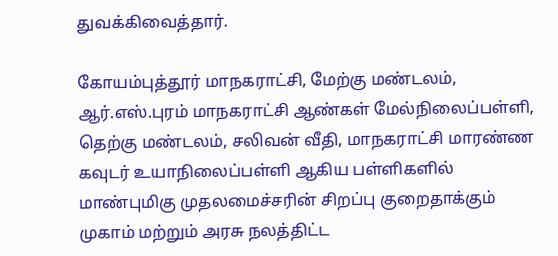துவக்கிவைத்தார்.

கோயம்புத்தூர்‌ மாநகராட்சி, மேற்கு மண்டலம்‌, ஆர்‌.எஸ்‌.புரம்‌ மாநகராட்சி ஆண்கள்‌ மேல்நிலைப்பள்ளி, தெற்கு மண்டலம்‌, சலிவன்‌ வீதி, மாநகராட்சி மாரண்ண கவுடர்‌ உயாநிலைப்பள்ளி ஆகிய பள்ளிகளில்‌ மாண்புமிகு முதலமைச்சரின்‌ சிறப்பு குறைதாக்கும்‌ முகாம்‌ மற்றும்‌ அரசு நலத்திட்ட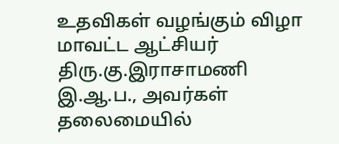உதவிகள்‌ வழங்கும்‌ விழா மாவட்ட ஆட்சியர்‌ திரு.கு.இராசாமணி இ.ஆ.ப., அவர்கள்‌ தலைமையில்‌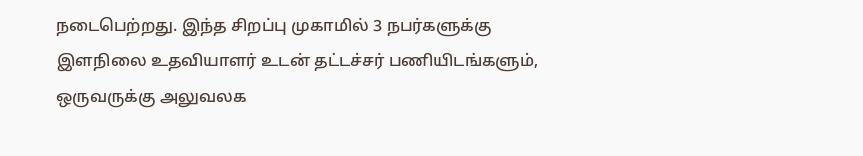நடைபெற்றது. இந்த சிறப்பு முகாமில்‌ 3 நபர்களுக்கு இளநிலை உதவியாளர்‌ உடன்‌ தட்டச்சர்‌ பணியிடங்களும்‌, ஒருவருக்கு அலுவலக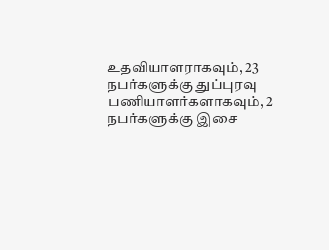உதவியாளராகவும்‌, 23 நபர்களுக்கு துப்புரவு பணியாளர்களாகவும்‌, 2 நபர்களுக்கு இசை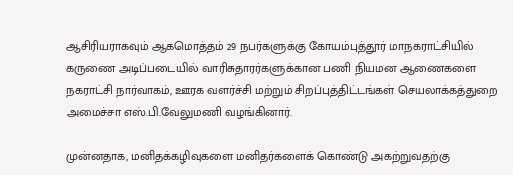ஆசிரியராகவும்‌ ஆகமொத்தம்‌ 29 நபர்களுக்கு கோயம்புத்தூர்‌ மாநகராட்சியில்‌ கருணை அடிப்படையில்‌ வாரிசுதாரர்களுக்கான பணி நியமன ஆணைகளை நகராட்சி நார்வாகம்‌, ஊரக வளர்ச்சி மற்றும்‌ சிறப்புத்திட்டங்கள்‌ செயலாக்கத்துறை அமைச்சா எஸ்‌.பி.வேலுமணி வழங்கினார்.

முன்னதாக, மனிதக்கழிவுகளை மனிதர்களைக்‌ கொண்டு அகற்றுவதற்கு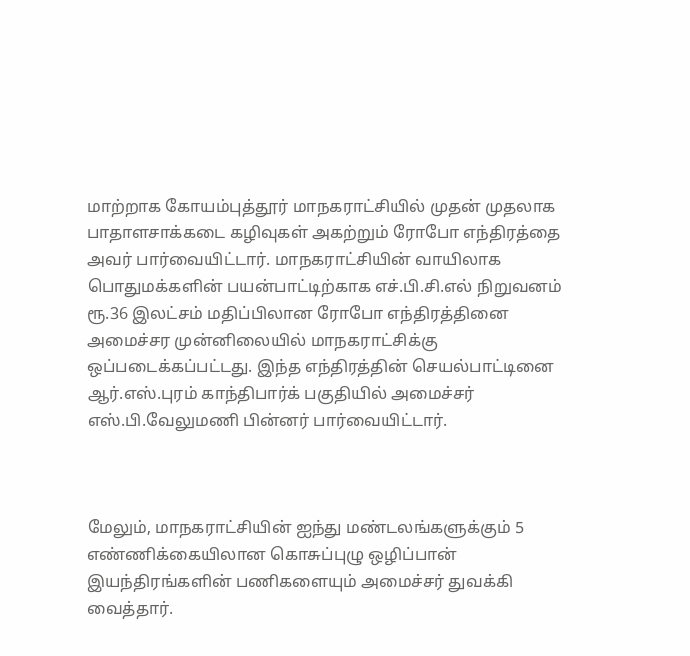மாற்றாக கோயம்புத்தூர்‌ மாநகராட்சியில்‌ முதன்‌ முதலாக பாதாளசாக்கடை கழிவுகள்‌ அகற்றும்‌ ரோபோ‌ எந்திரத்தை அவர் பார்வையிட்டார். மாநகராட்சியின்‌ வாயிலாக பொதுமக்களின்‌ பயன்பாட்டிற்காக எச்‌.பி.சி.எல் நிறுவனம்‌ ரூ.36 இலட்சம்‌ மதிப்பிலான ரோபோ‌ எந்திரத்தினை அமைச்சர முன்னிலையில்‌ மாநகராட்சிக்கு ஒப்படைக்கப்பட்டது. இந்த எந்திரத்தின்‌ செயல்பாட்டினை ஆர்‌.எஸ்‌.புரம்‌ காந்திபார்க்‌ பகுதியில்‌ அமைச்சர்‌ எஸ்‌.பி.வேலுமணி பின்னர் பார்வையிட்டார்.



மேலும்‌, மாநகராட்சியின்‌ ஐந்து மண்டலங்களுக்கும்‌ 5 எண்ணிக்கையிலான கொசுப்புழு ஒழிப்பான்‌ இயந்திரங்களின்‌ பணிகளையும் அமைச்சர் துவக்கி வைத்தார்.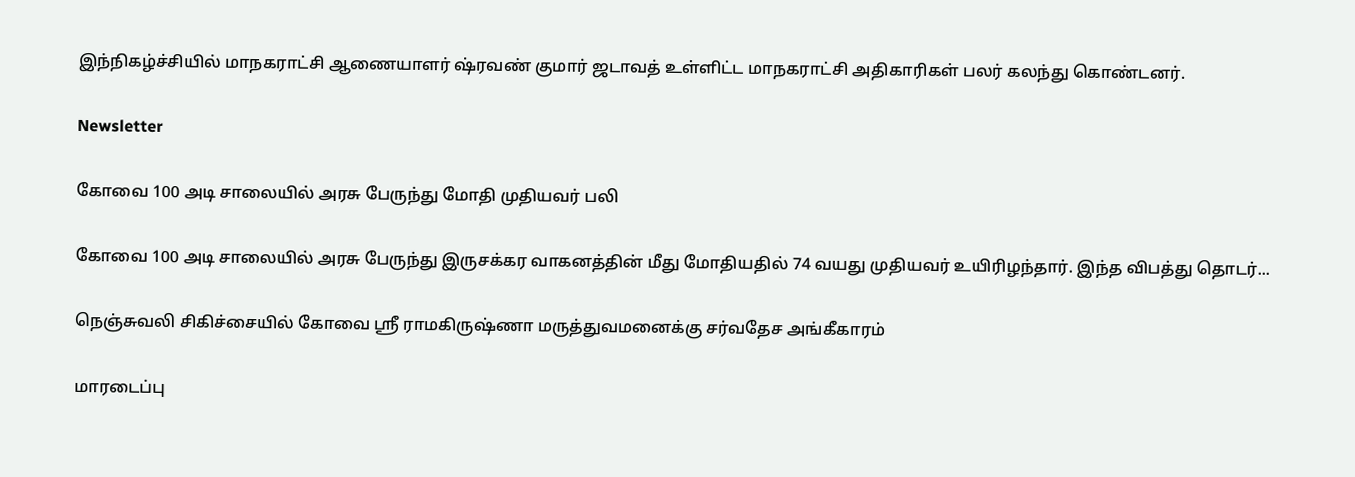இந்நிகழ்ச்சியில் மாநகராட்சி ஆணையாளர் ஷ்ரவண் குமார் ஜடாவத் உள்ளிட்ட மாநகராட்சி அதிகாரிகள் பலர் கலந்து கொண்டனர்.

Newsletter

கோவை 100 அடி சாலையில் அரசு பேருந்து மோதி முதியவர் பலி

கோவை 100 அடி சாலையில் அரசு பேருந்து இருசக்கர வாகனத்தின் மீது மோதியதில் 74 வயது முதியவர் உயிரிழந்தார். இந்த விபத்து தொடர்...

நெஞ்சுவலி சிகிச்சையில் கோவை ஸ்ரீ ராமகிருஷ்ணா மருத்துவமனைக்கு சர்வதேச அங்கீகாரம்

மாரடைப்பு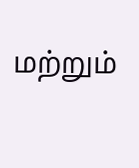மற்றும்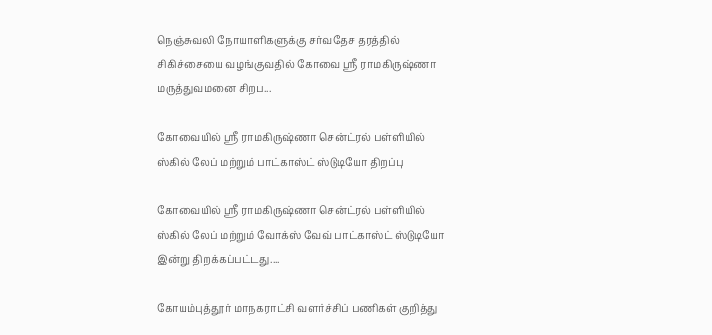நெஞ்சுவலி நோயாளிகளுக்கு சர்வதேச தரத்தில் சிகிச்சையை வழங்குவதில் கோவை ஸ்ரீ ராமகிருஷ்ணா மருத்துவமனை சிறப...

கோவையில் ஸ்ரீ ராமகிருஷ்ணா சென்ட்ரல் பள்ளியில் ஸ்கில் லேப் மற்றும் பாட்காஸ்ட் ஸ்டுடியோ திறப்பு

கோவையில் ஸ்ரீ ராமகிருஷ்ணா சென்ட்ரல் பள்ளியில் ஸ்கில் லேப் மற்றும் வோக்ஸ் வேவ் பாட்காஸ்ட் ஸ்டுடியோ இன்று திறக்கப்பட்டது....

கோயம்புத்தூர் மாநகராட்சி வளர்ச்சிப் பணிகள் குறித்து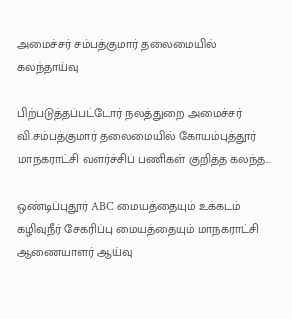அமைச்சர் சம்பத்குமார் தலைமையில் கலந்தாய்வு

பிற்படுத்தப்பட்டோர் நலத்துறை அமைச்சர் வி.சம்பத்குமார் தலைமையில் கோயம்புத்தூர் மாநகராட்சி வளர்ச்சிப் பணிகள் குறித்த கலந்த...

ஒண்டிப்புதூர் ABC மையத்தையும் உக்கடம் கழிவுநீர் சேகரிப்பு மையத்தையும் மாநகராட்சி ஆணையாளர் ஆய்வு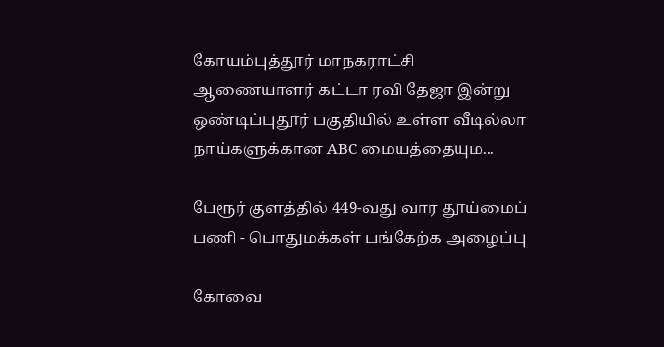கோயம்புத்தூர் மாநகராட்சி ஆணையாளர் கட்டா ரவி தேஜா இன்று ஒண்டிப்புதூர் பகுதியில் உள்ள வீடில்லா நாய்களுக்கான ABC மையத்தையும...

பேரூர் குளத்தில் 449-வது வார தூய்மைப் பணி - பொதுமக்கள் பங்கேற்க அழைப்பு

கோவை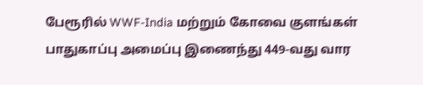பேரூரில் WWF-India மற்றும் கோவை குளங்கள் பாதுகாப்பு அமைப்பு இணைந்து 449-வது வார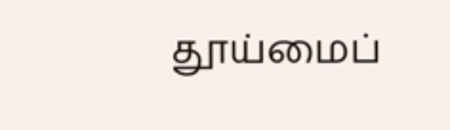தூய்மைப்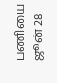பணியை ஜூன் 28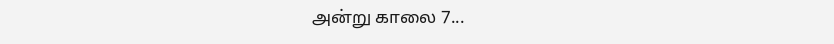அன்று காலை 7...